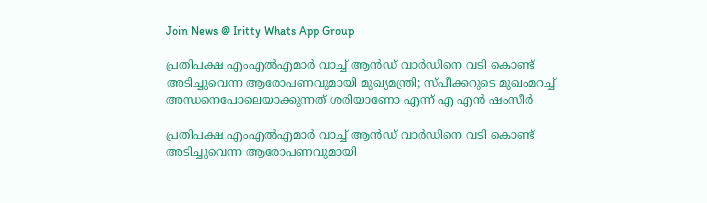Join News @ Iritty Whats App Group

പ്രതിപക്ഷ എംഎല്‍എമാര്‍ വാച്ച് ആന്‍ഡ് വാര്‍ഡിനെ വടി കൊണ്ട് അടിച്ചുവെന്ന ആരോപണവുമായി മുഖ്യമന്ത്രി; സ്പീക്കറുടെ മുഖംമറച്ച് അന്ധനെപോലെയാക്കുന്നത് ശരിയാണോ എന്ന് എ എന്‍ ഷംസീര്‍

പ്രതിപക്ഷ എംഎല്‍എമാര്‍ വാച്ച് ആന്‍ഡ് വാര്‍ഡിനെ വടി കൊണ്ട് അടിച്ചുവെന്ന ആരോപണവുമായി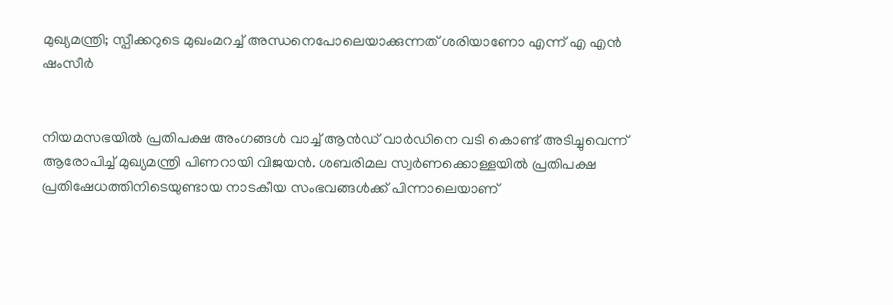മുഖ്യമന്ത്രി; സ്പീക്കറുടെ മുഖംമറച്ച് അന്ധനെപോലെയാക്കുന്നത് ശരിയാണോ എന്ന് എ എന്‍ ഷംസീര്‍


നിയമസഭയില്‍ പ്രതിപക്ഷ അംഗങ്ങള്‍ വാച്ച് ആന്‍ഡ് വാര്‍ഡിനെ വടി കൊണ്ട് അടിച്ചുവെന്ന് ആരോപിച്ച് മുഖ്യമന്ത്രി പിണറായി വിജയന്‍. ശബരിമല സ്വര്‍ണക്കൊള്ളയില്‍ പ്രതിപക്ഷ പ്രതിഷേധത്തിനിടെയുണ്ടായ നാടകീയ സംഭവങ്ങള്‍ക്ക് പിന്നാലെയാണ്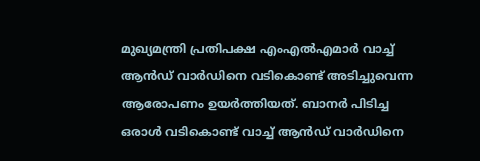മുഖ്യമന്ത്രി പ്രതിപക്ഷ എംഎല്‍എമാര്‍ വാച്ച് ആന്‍ഡ് വാര്‍ഡിനെ വടികൊണ്ട് അടിച്ചുവെന്ന ആരോപണം ഉയര്‍ത്തിയത്. ബാനര്‍ പിടിച്ച ഒരാള്‍ വടികൊണ്ട് വാച്ച് ആന്‍ഡ് വാര്‍ഡിനെ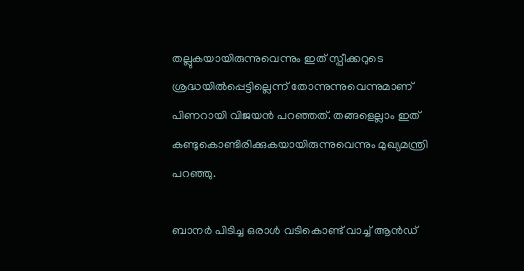തല്ലുകയായിരുന്നുവെന്നും ഇത് സ്പീക്കറുടെ ശ്രദ്ധയില്‍പ്പെട്ടില്ലെന്ന് തോന്നുന്നുവെന്നുമാണ് പിണറായി വിജയന്‍ പറഞ്ഞത്. തങ്ങളെല്ലാം ഇത് കണ്ടുകൊണ്ടിരിക്കുകയായിരുന്നുവെന്നും മുഖ്യമന്ത്രി പറഞ്ഞു.

ബാനര്‍ പിടിച്ച ഒരാള്‍ വടികൊണ്ട് വാച്ച് ആന്‍ഡ്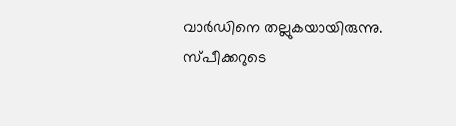വാര്‍ഡിനെ തല്ലുകയായിരുന്നു. സ്പീക്കറുടെ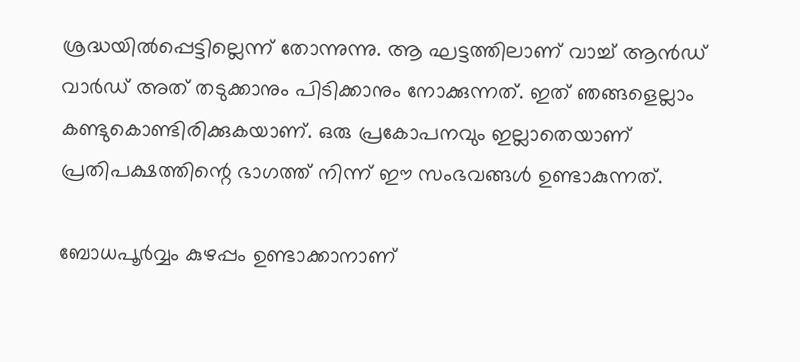ശ്രദ്ധയില്‍പ്പെട്ടില്ലെന്ന് തോന്നുന്നു. ആ ഘട്ടത്തിലാണ് വാച്ച് ആന്‍ഡ് വാര്‍ഡ് അത് തടുക്കാനും പിടിക്കാനും നോക്കുന്നത്. ഇത് ഞങ്ങളെല്ലാം കണ്ടുകൊണ്ടിരിക്കുകയാണ്. ഒരു പ്രകോപനവും ഇല്ലാതെയാണ് പ്രതിപക്ഷത്തിന്റെ ഭാഗത്ത് നിന്ന് ഈ സംഭവങ്ങള്‍ ഉണ്ടാകുന്നത്.

ബോധപൂര്‍വ്വം കുഴപ്പം ഉണ്ടാക്കാനാണ്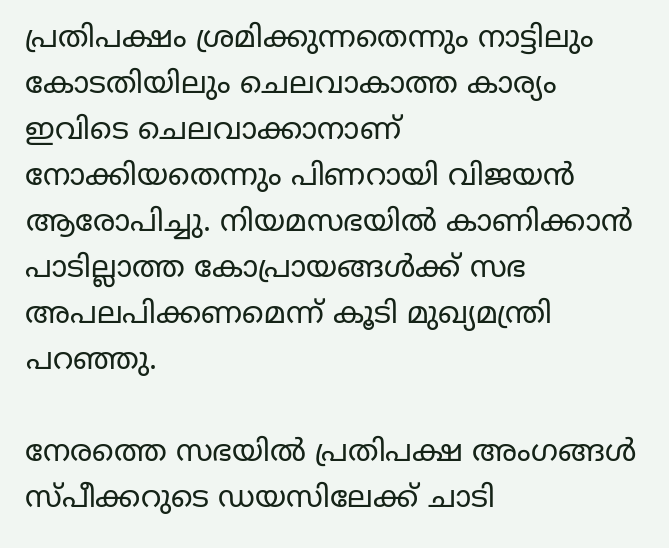പ്രതിപക്ഷം ശ്രമിക്കുന്നതെന്നും നാട്ടിലും കോടതിയിലും ചെലവാകാത്ത കാര്യം ഇവിടെ ചെലവാക്കാനാണ് നോക്കിയതെന്നും പിണറായി വിജയന്‍ ആരോപിച്ചു. നിയമസഭയില്‍ കാണിക്കാന്‍ പാടില്ലാത്ത കോപ്രായങ്ങള്‍ക്ക് സഭ അപലപിക്കണമെന്ന് കൂടി മുഖ്യമന്ത്രി പറഞ്ഞു.

നേരത്തെ സഭയില്‍ പ്രതിപക്ഷ അംഗങ്ങള്‍ സ്പീക്കറുടെ ഡയസിലേക്ക് ചാടി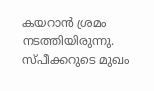കയറാന്‍ ശ്രമം നടത്തിയിരുന്നു. സ്പീക്കറുടെ മുഖം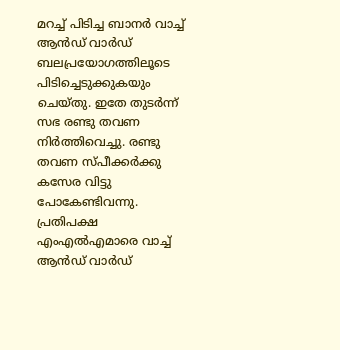മറച്ച് പിടിച്ച ബാനര്‍ വാച്ച് ആന്‍ഡ് വാര്‍ഡ് ബലപ്രയോഗത്തിലൂടെ പിടിച്ചെടുക്കുകയും ചെയ്തു. ഇതേ തുടര്‍ന്ന് സഭ രണ്ടു തവണ നിര്‍ത്തിവെച്ചു. രണ്ടു തവണ സ്പീക്കര്‍ക്കു കസേര വിട്ടു പോകേണ്ടിവന്നു. പ്രതിപക്ഷ എംഎല്‍എമാരെ വാച്ച് ആന്‍ഡ് വാര്‍ഡ്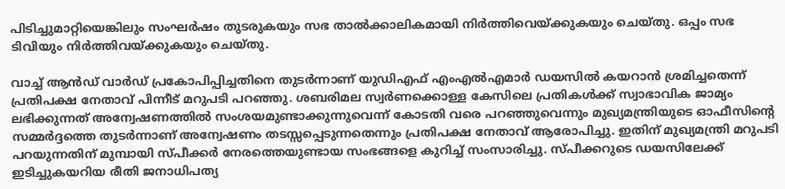പിടിച്ചുമാറ്റിയെങ്കിലും സംഘര്‍ഷം തുടരുകയും സഭ താല്‍ക്കാലികമായി നിര്‍ത്തിവെയ്ക്കുകയും ചെയ്തു. ഒപ്പം സഭ ടിവിയും നിര്‍ത്തിവയ്ക്കുകയും ചെയ്തു.

വാച്ച് ആന്‍ഡ് വാര്‍ഡ് പ്രകോപിപ്പിച്ചതിനെ തുടര്‍ന്നാണ് യുഡിഎഫ് എംഎല്‍എമാര്‍ ഡയസില്‍ കയറാന്‍ ശ്രമിച്ചതെന്ന് പ്രതിപക്ഷ നേതാവ് പിന്നീട് മറുപടി പറഞ്ഞു. ശബരിമല സ്വര്‍ണക്കൊള്ള കേസിലെ പ്രതികള്‍ക്ക് സ്വാഭാവിക ജാമ്യം ലഭിക്കുന്നത് അന്വേഷണത്തില്‍ സംശയമുണ്ടാക്കുന്നുവെന്ന് കോടതി വരെ പറഞ്ഞുവെന്നും മുഖ്യമന്ത്രിയുടെ ഓഫീസിന്റെ സമ്മര്‍ദ്ദത്തെ തുടര്‍ന്നാണ് അന്വേഷണം തടസ്സപ്പെടുന്നതെന്നും പ്രതിപക്ഷ നേതാവ് ആരോപിച്ചു. ഇതിന് മുഖ്യമന്ത്രി മറുപടി പറയുന്നതിന് മുമ്പായി സ്പീക്കര്‍ നേരത്തെയുണ്ടായ സംഭങ്ങളെ കുറിച്ച് സംസാരിച്ചു. സ്പീക്കറുടെ ഡയസിലേക്ക് ഇടിച്ചുകയറിയ രീതി ജനാധിപത്യ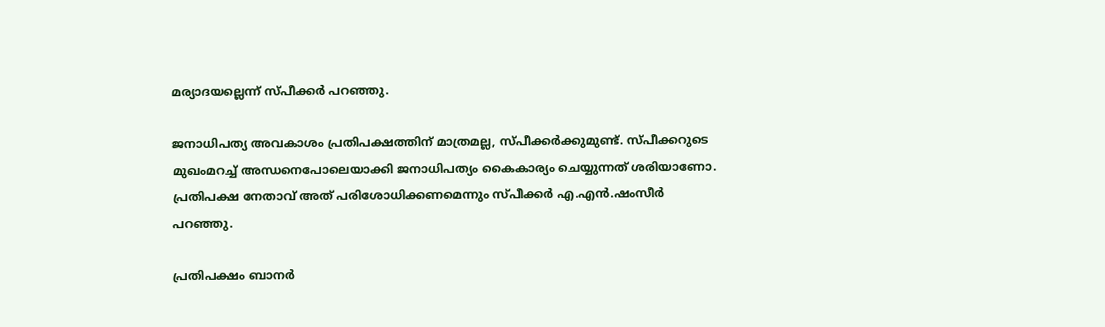മര്യാദയല്ലെന്ന് സ്പീക്കര്‍ പറഞ്ഞു.

ജനാധിപത്യ അവകാശം പ്രതിപക്ഷത്തിന് മാത്രമല്ല, സ്പീക്കര്‍ക്കുമുണ്ട്. സ്പീക്കറുടെ മുഖംമറച്ച് അന്ധനെപോലെയാക്കി ജനാധിപത്യം കൈകാര്യം ചെയ്യുന്നത് ശരിയാണോ. പ്രതിപക്ഷ നേതാവ് അത് പരിശോധിക്കണമെന്നും സ്പീക്കര്‍ എ.എന്‍.ഷംസീര്‍ പറഞ്ഞു.

പ്രതിപക്ഷം ബാനര്‍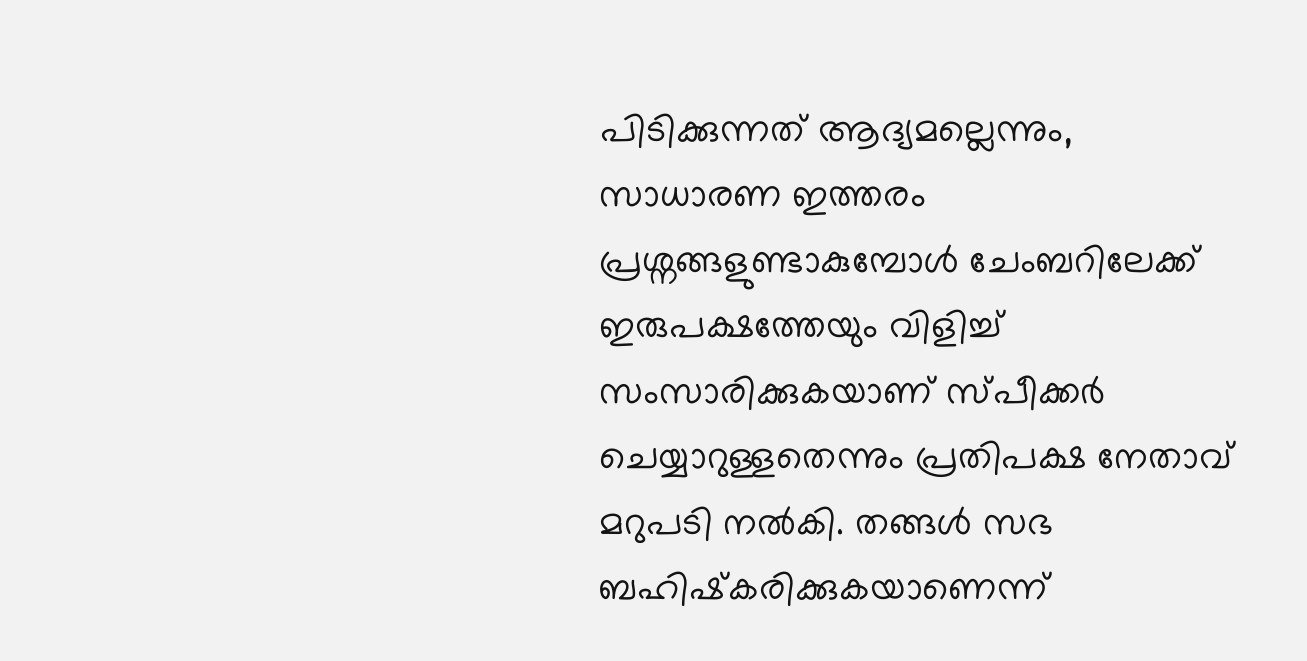പിടിക്കുന്നത് ആദ്യമല്ലെന്നും, സാധാരണ ഇത്തരം പ്രശ്നങ്ങളുണ്ടാകുമ്പോള്‍ ചേംബറിലേക്ക് ഇരുപക്ഷത്തേയും വിളിച്ച് സംസാരിക്കുകയാണ് സ്പീക്കര്‍ ചെയ്യാറുള്ളതെന്നും പ്രതിപക്ഷ നേതാവ് മറുപടി നല്‍കി. തങ്ങള്‍ സഭ ബഹിഷ്‌കരിക്കുകയാണെന്ന്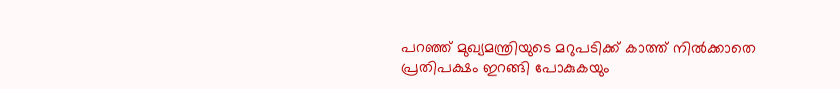പറഞ്ഞ് മുഖ്യമന്ത്രിയുടെ മറുപടിക്ക് കാത്ത് നില്‍ക്കാതെ പ്രതിപക്ഷം ഇറങ്ങി പോകുകയും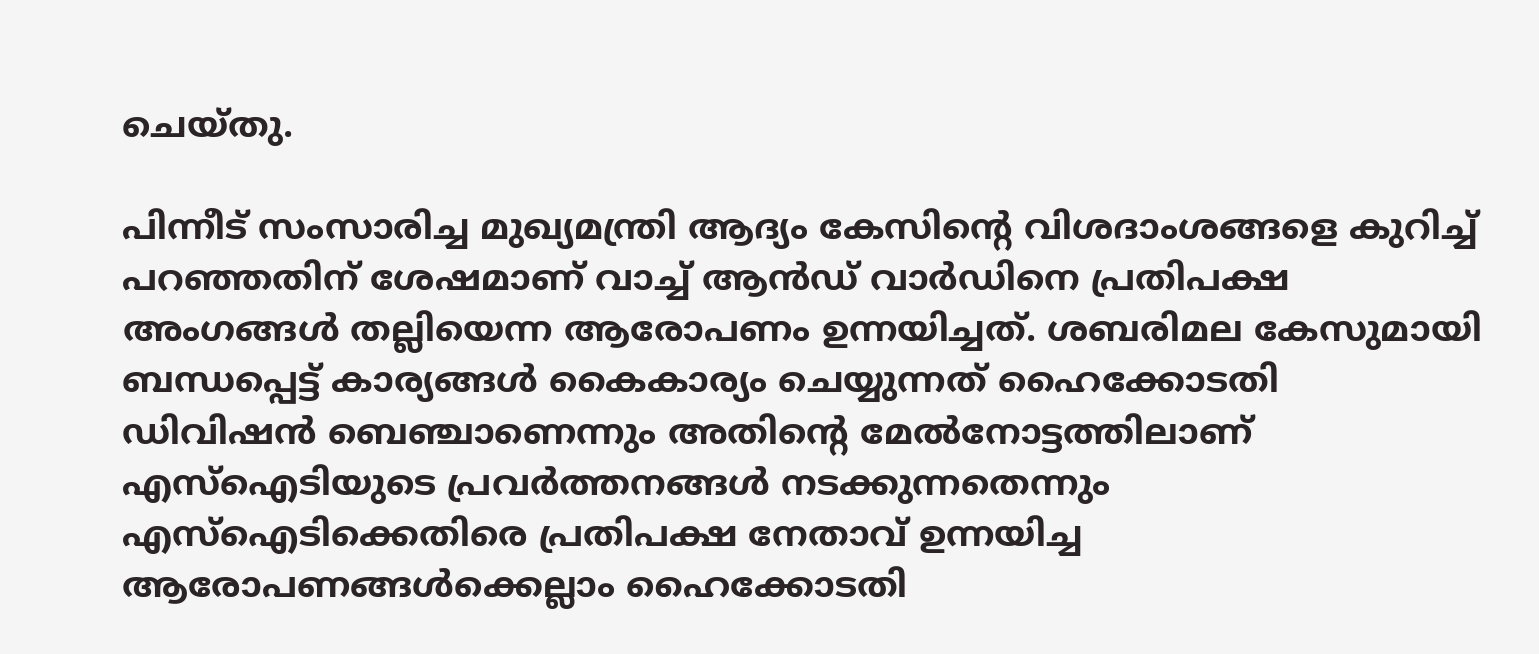ചെയ്തു.

പിന്നീട് സംസാരിച്ച മുഖ്യമന്ത്രി ആദ്യം കേസിന്റെ വിശദാംശങ്ങളെ കുറിച്ച് പറഞ്ഞതിന് ശേഷമാണ് വാച്ച് ആന്‍ഡ് വാര്‍ഡിനെ പ്രതിപക്ഷ അംഗങ്ങള്‍ തല്ലിയെന്ന ആരോപണം ഉന്നയിച്ചത്. ശബരിമല കേസുമായി ബന്ധപ്പെട്ട് കാര്യങ്ങള്‍ കൈകാര്യം ചെയ്യുന്നത് ഹൈക്കോടതി ഡിവിഷന്‍ ബെഞ്ചാണെന്നും അതിന്റെ മേല്‍നോട്ടത്തിലാണ് എസ്ഐടിയുടെ പ്രവര്‍ത്തനങ്ങള്‍ നടക്കുന്നതെന്നും എസ്ഐടിക്കെതിരെ പ്രതിപക്ഷ നേതാവ് ഉന്നയിച്ച ആരോപണങ്ങള്‍ക്കെല്ലാം ഹൈക്കോടതി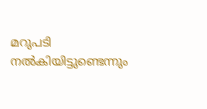മറുപടി നല്‍കിയിട്ടുണ്ടെന്നും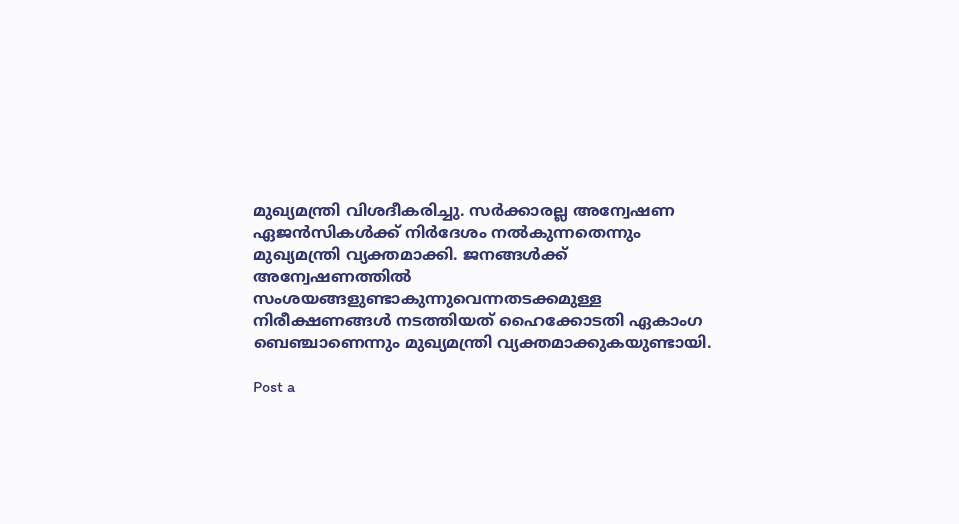മുഖ്യമന്ത്രി വിശദീകരിച്ചു. സര്‍ക്കാരല്ല അന്വേഷണ ഏജന്‍സികള്‍ക്ക് നിര്‍ദേശം നല്‍കുന്നതെന്നും മുഖ്യമന്ത്രി വ്യക്തമാക്കി. ജനങ്ങള്‍ക്ക് അന്വേഷണത്തില്‍ സംശയങ്ങളുണ്ടാകുന്നുവെന്നതടക്കമുള്ള നിരീക്ഷണങ്ങള്‍ നടത്തിയത് ഹൈക്കോടതി ഏകാംഗ ബെഞ്ചാണെന്നും മുഖ്യമന്ത്രി വ്യക്തമാക്കുകയുണ്ടായി.

Post a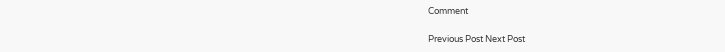Comment

Previous Post Next Post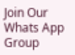Join Our Whats App Group